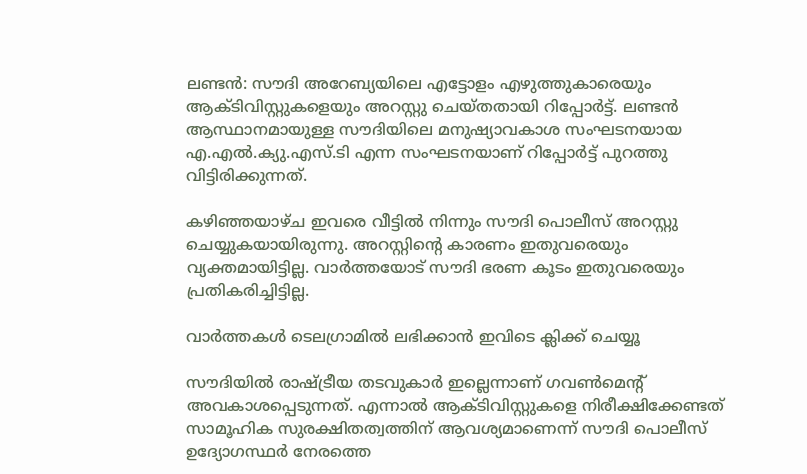ലണ്ടന്‍: സൗദി അറേബ്യയിലെ എട്ടോളം എഴുത്തുകാരെയും ആക്ടിവിസ്റ്റുകളെയും അറസ്റ്റു ചെയ്തതായി റിപ്പോര്‍ട്ട്. ലണ്ടന്‍ ആസ്ഥാനമായുള്ള സൗദിയിലെ മനുഷ്യാവകാശ സംഘടനയായ എ.എല്‍.ക്യു.എസ്.ടി എന്ന സംഘടനയാണ് റിപ്പോര്‍ട്ട് പുറത്തു വിട്ടിരിക്കുന്നത്.

കഴിഞ്ഞയാഴ്ച ഇവരെ വീട്ടില്‍ നിന്നും സൗദി പൊലീസ് അറസ്റ്റു ചെയ്യുകയായിരുന്നു. അറസ്റ്റിന്റെ കാരണം ഇതുവരെയും വ്യക്തമായിട്ടില്ല. വാര്‍ത്തയോട് സൗദി ഭരണ കൂടം ഇതുവരെയും പ്രതികരിച്ചിട്ടില്ല.

വാര്‍ത്തകള്‍ ടെലഗ്രാമില്‍ ലഭിക്കാന്‍ ഇവിടെ ക്ലിക്ക് ചെയ്യൂ

സൗദിയില്‍ രാഷ്ട്രീയ തടവുകാര്‍ ഇല്ലെന്നാണ് ഗവണ്‍മെന്റ് അവകാശപ്പെടുന്നത്. എന്നാല്‍ ആക്ടിവിസ്റ്റുകളെ നിരീക്ഷിക്കേണ്ടത് സാമൂഹിക സുരക്ഷിതത്വത്തിന് ആവശ്യമാണെന്ന് സൗദി പൊലീസ് ഉദ്യോഗസ്ഥര്‍ നേരത്തെ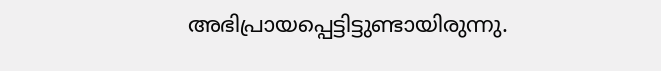അഭിപ്രായപ്പെട്ടിട്ടുണ്ടായിരുന്നു.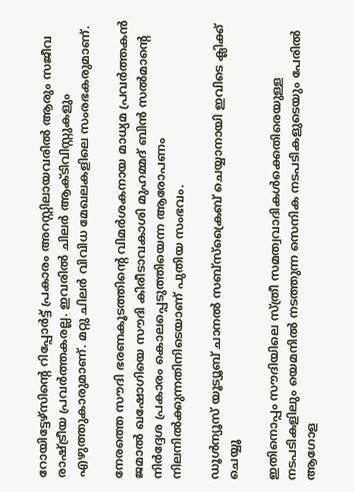റോയിട്ടേഴ്‌സിന്റെ റിപ്പോര്‍ട്ട് പ്രകാരം അറസ്റ്റിലായവരില്‍ ആരും സജീവ രാഷ്ട്രീയ പ്രവര്‍ത്തകരല്ല. ഇവരില്‍ ചിലര്‍ ആക്ടിവിസ്റ്റുകളും എഴുത്തുകാരുമാണ്. മറ്റു ചിലര്‍ വിവിധ മേഖലകളിലെ സംരഭകരുമാണ്.

നേരത്തെ സൗദി ഭരണകൂടത്തിന്റെ വിമര്‍ശകനായ മാധ്യമ പ്രവര്‍ത്തകന്‍ ജമാല്‍ ഖഷോഗിയെ സൗദി കിരീടാവകാശി മുഹമ്മദ് ബിന്‍ സല്‍മാന്റെ നിര്‍ദ്ദേശ പ്രകാരം കൊലപ്പെടുത്തിയെന്ന ആരോപണം നിലനില്‍ക്കുന്നതിനിടെയാണ് പുതിയ സംഭവം.

ഡൂൾന്യൂസ് യൂട്യൂബ് ചാനൽ സബ്സ്ക്രൈബ് ചെയ്യാനായി ഇവിടെ ക്ലിക്ക് ചെയ്യൂ

ഇതിനൊപ്പം സൗദിയിലെ സ്ത്രീ സമത്വവാദികള്‍ക്കെതിരെയുള്ള നടപടികളിലും യെമനില്‍ നടത്തുന്ന സെനിക നടപടികളുടെയും പേരില്‍ ആഗോള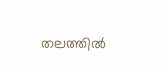തലത്തില്‍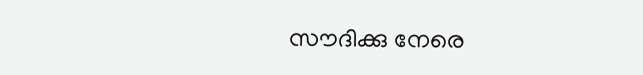സൗദിക്കു നേരെ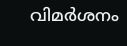വിമര്‍ശനം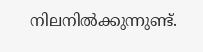നിലനില്‍ക്കുന്നുണ്ട്.